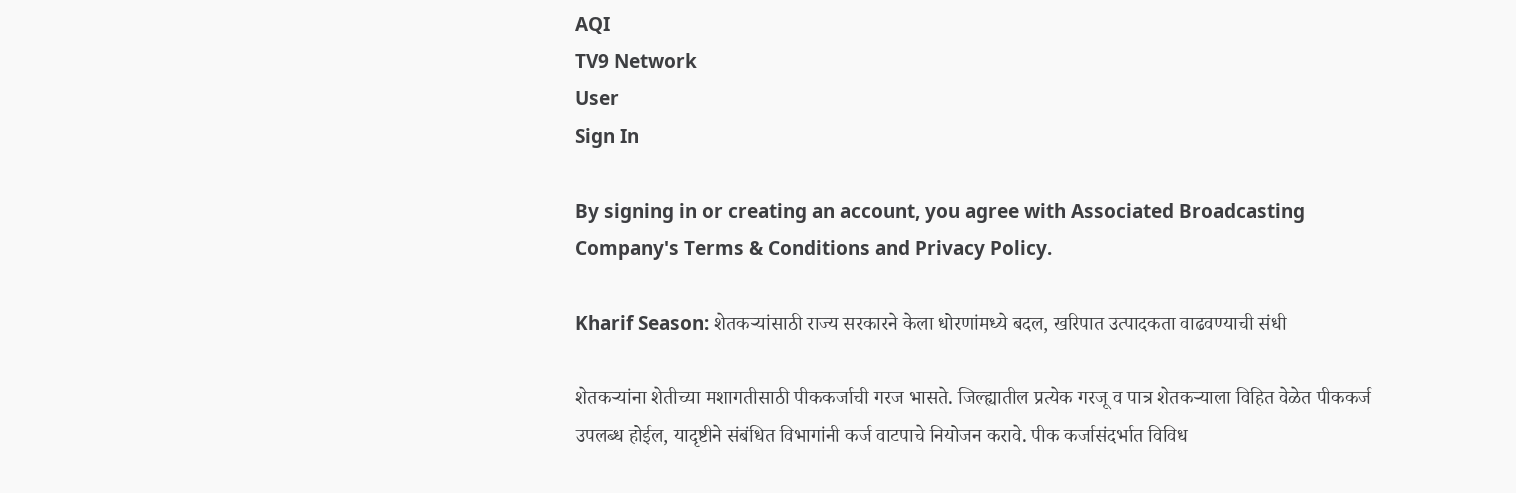AQI
TV9 Network
User
Sign In

By signing in or creating an account, you agree with Associated Broadcasting Company's Terms & Conditions and Privacy Policy.

Kharif Season: शेतकऱ्यांसाठी राज्य सरकारने केला धोरणांमध्ये बदल, खरिपात उत्पादकता वाढवण्याची संधी

शेतकऱ्यांना शेतीच्या मशागतीसाठी पीककर्जाची गरज भासते. जिल्ह्यातील प्रत्येक गरजू व पात्र शेतकऱ्याला विहित वेळेत पीककर्ज उपलब्ध होईल, यादृष्टीने संबंधित विभागांनी कर्ज वाटपाचे नियोजन करावे. पीक कर्जासंदर्भात विविध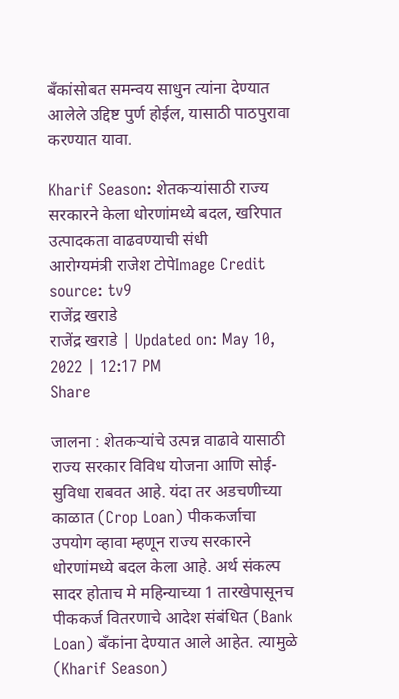बँकांसोबत समन्वय साधुन त्यांना देण्यात आलेले उद्दिष्ट पुर्ण होईल, यासाठी पाठपुरावा करण्यात यावा.

Kharif Season: शेतकऱ्यांसाठी राज्य सरकारने केला धोरणांमध्ये बदल, खरिपात उत्पादकता वाढवण्याची संधी
आरोग्यमंत्री राजेश टोपेImage Credit source: tv9
राजेंद्र खराडे
राजेंद्र खराडे | Updated on: May 10, 2022 | 12:17 PM
Share

जालना : शेतकऱ्यांचे उत्पन्न वाढावे यासाठी राज्य सरकार विविध योजना आणि सोई-सुविधा राबवत आहे. यंदा तर अडचणीच्या काळात (Crop Loan) पीककर्जाचा उपयोग व्हावा म्हणून राज्य सरकारने धोरणांमध्ये बदल केला आहे. अर्थ संकल्प सादर होताच मे महिन्याच्या 1 तारखेपासूनच पीककर्ज वितरणाचे आदेश संबंधित (Bank Loan) बॅंकांना देण्यात आले आहेत. त्यामुळे (Kharif Season)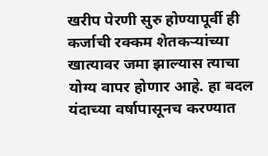खरीप पेरणी सुरु होण्यापूर्वी ही कर्जाची रक्कम शेतकऱ्यांच्या खात्यावर जमा झाल्यास त्याचा योग्य वापर होणार आहे. हा बदल यंदाच्या वर्षापासूनच करण्यात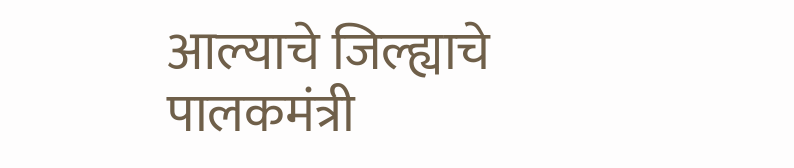आल्याचे जिल्ह्याचे पालकमंत्री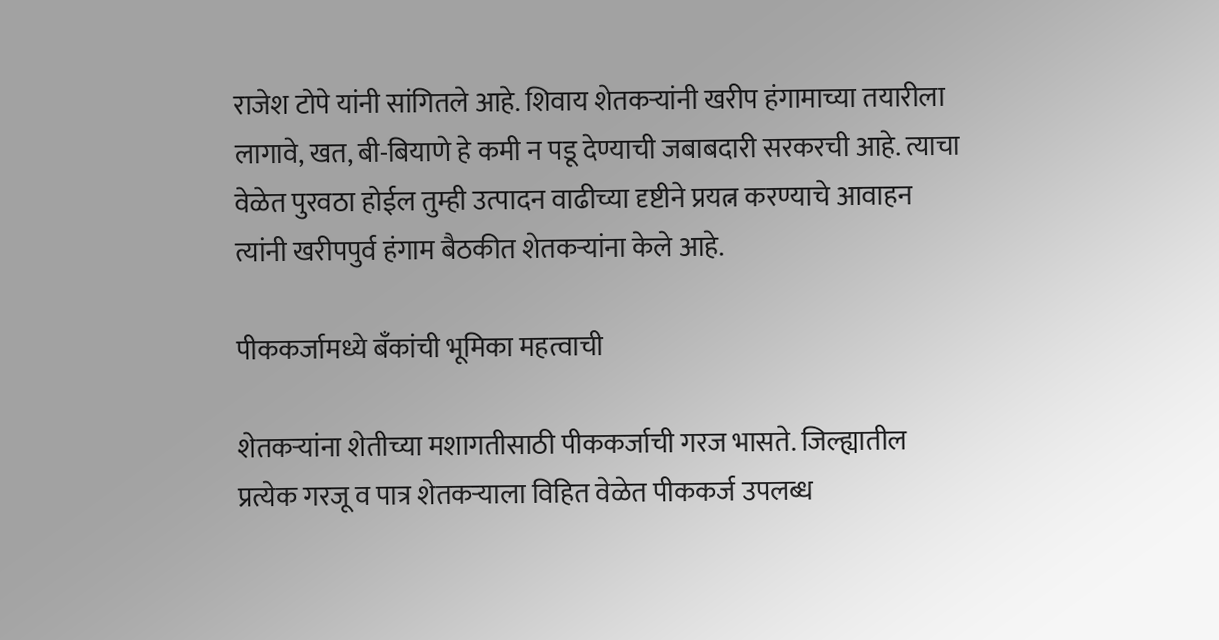राजेश टोपे यांनी सांगितले आहे. शिवाय शेतकऱ्यांनी खरीप हंगामाच्या तयारीला लागावे, खत, बी-बियाणे हे कमी न पडू देण्याची जबाबदारी सरकरची आहे. त्याचा वेळेत पुरवठा होईल तुम्ही उत्पादन वाढीच्या दृष्टीने प्रयत्न करण्याचे आवाहन त्यांनी खरीपपुर्व हंगाम बैठकीत शेतकऱ्यांना केले आहे.

पीककर्जामध्ये बॅंकांची भूमिका महत्वाची

शेतकऱ्यांना शेतीच्या मशागतीसाठी पीककर्जाची गरज भासते. जिल्ह्यातील प्रत्येक गरजू व पात्र शेतकऱ्याला विहित वेळेत पीककर्ज उपलब्ध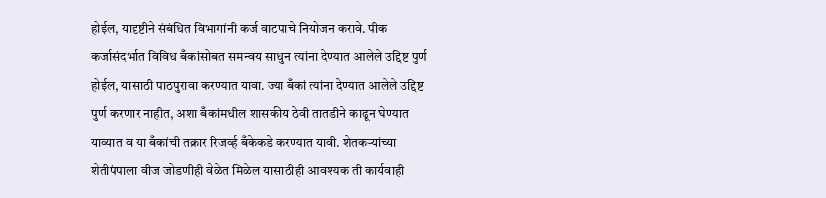होईल, यादृष्टीने संबंधित विभागांनी कर्ज वाटपाचे नियोजन करावे. पीक कर्जासंदर्भात विविध बँकांसोबत समन्वय साधुन त्यांना देण्यात आलेले उद्दिष्ट पुर्ण होईल, यासाठी पाठपुरावा करण्यात यावा. ज्या बँकां त्यांना देण्यात आलेले उद्दिष्ट पुर्ण करणार नाहीत, अशा बँकांमधील शासकीय ठेवी तातडीने काढून घेण्यात याव्यात व या बँकांची तक्रार रिजर्व्ह बँकेकडे करण्यात यावी. शेतकऱ्यांच्या शेतीपंपाला वीज जोडणीही वेळेत मिळेल यासाठीही आवश्यक ती कार्यवाही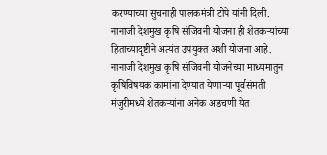करण्याच्या सुचनाही पालकमंत्री टोपे यांनी दिली. नानाजी देशमुख कृषि संजिवनी योजना ही शेतकऱ्यांच्या हिताच्यादृष्टीने अत्यंत उपयुक्त अशी योजना आहे. नानाजी देशमुख कृषि संजिवनी योजनेच्या माध्यमातुन कृषिविषयक कामांना देण्यात येणाऱ्या पूर्वसंमती मंजुरीमध्ये शेतकऱ्यांना अनेक अडचणी येत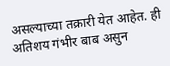असल्याच्या तक्रारी येत आहेत. ही अतिशय गंभीर बाब असुन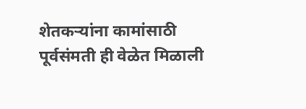शेतकऱ्यांना कामांसाठी पूर्वसंमती ही वेळेत मिळाली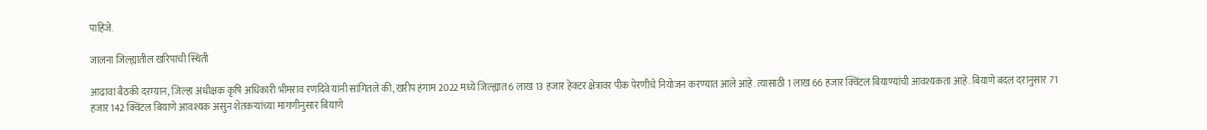पाहिजे.

जालना जिल्ह्यातील खरिपाची स्थिती

आढावा बैठकी दरम्यान, जिल्हा अधीक्षक कृषि अधिकारी भीमराव रणदिवे यांनी सांगितले की, खरीप हंगाम 2022 मध्ये जिल्ह्यात 6 लाख 13 हजार हेक्टर क्षेत्रावर पीक पेरणीचे नियोजन करण्यात आले आहे. त्यासाठी 1 लाख 66 हजार क्विंटल बियाण्यांची आवश्यकता आहे. बियाणे बदल दरानुसार 71 हजार 142 क्विंटल बियाणे आवश्यक असुन शेतकऱ्यांच्या मागणीनुसार बियाणे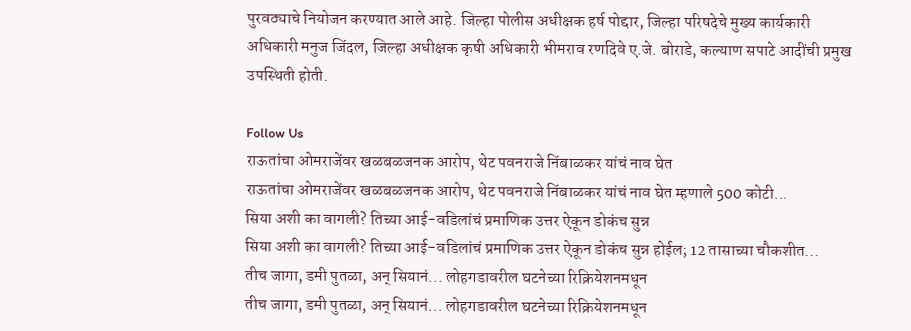पुरवठ्याचे नियोजन करण्यात आले आहे. जिल्हा पोलीस अधीक्षक हर्ष पोद्दार, जिल्हा परिषदेचे मुख्य कार्यकारी अधिकारी मनुज जिंदल, जिल्हा अधीक्षक कृषी अधिकारी भीमराव रणदिवे ए.जे. बोराडे, कल्याण सपाटे आदींची प्रमुख उपस्थिती होती.

Follow Us
राऊतांचा ओमराजेंवर खळबळजनक आरोप, थेट पवनराजे निंबाळकर यांचं नाव घेत
राऊतांचा ओमराजेंवर खळबळजनक आरोप, थेट पवनराजे निंबाळकर यांचं नाव घेत म्हणाले 500 कोटी...
सिया अशी का वागली? तिच्या आई-वडिलांचं प्रमाणिक उत्तर ऐकून डोकंच सुन्न
सिया अशी का वागली? तिच्या आई-वडिलांचं प्रमाणिक उत्तर ऐकून डोकंच सुन्न होईल; 12 तासाच्या चौकशीत...
तीच जागा, डमी पुतळा, अन् सियानं... लोहगडावरील घटनेच्या रिक्रियेशनमधून
तीच जागा, डमी पुतळा, अन् सियानं... लोहगडावरील घटनेच्या रिक्रियेशनमधून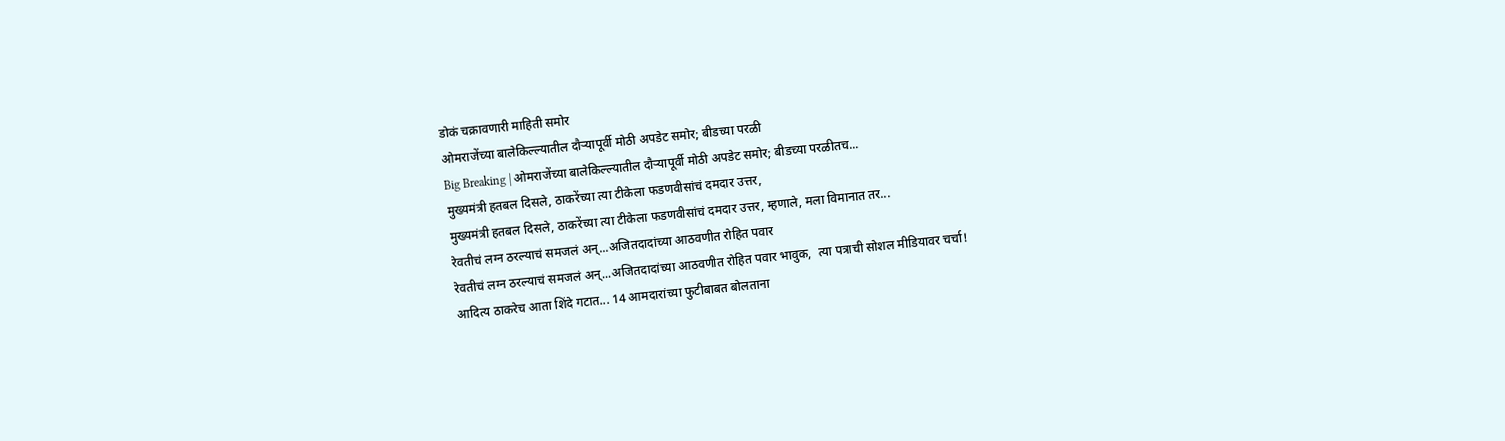डोकं चक्रावणारी माहिती समोर
ओमराजेंच्या बालेकिल्ल्यातील दौऱ्यापूर्वी मोठी अपडेट समोर; बीडच्या परळी
Big Breaking | ओमराजेंच्या बालेकिल्ल्यातील दौऱ्यापूर्वी मोठी अपडेट समोर; बीडच्या परळीतच...
मुख्यमंत्री हतबल दिसले, ठाकरेंच्या त्या टीकेला फडणवीसांचं दमदार उत्तर,
मुख्यमंत्री हतबल दिसले, ठाकरेंच्या त्या टीकेला फडणवीसांचं दमदार उत्तर, म्हणाले, मला विमानात तर...
रेवतीचं लग्न ठरल्याचं समजलं अन्...अजितदादांच्या आठवणीत रोहित पवार
रेवतीचं लग्न ठरल्याचं समजलं अन्...अजितदादांच्या आठवणीत रोहित पवार भावुक,  त्या पत्राची सोशल मीडियावर चर्चा!
आदित्य ठाकरेच आता शिंदे गटात... 14 आमदारांच्या फुटीबाबत बोलताना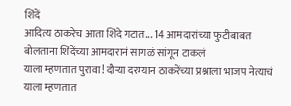शिंदें
आदित्य ठाकरेच आता शिंदे गटात... 14 आमदारांच्या फुटीबाबत बोलताना शिंदेंच्या आमदारानं सागळं सांगून टाकलं
याला म्हणतात पुरावा! दौऱ्या दरम्यान ठाकरेंच्या प्रश्नाला भाजप नेत्याचं
याला म्हणतात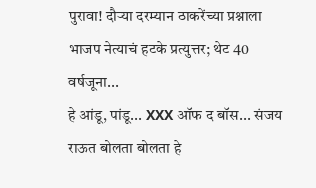पुरावा! दौऱ्या दरम्यान ठाकरेंच्या प्रश्नाला भाजप नेत्याचं हटके प्रत्युत्तर; थेट 40 वर्षजूना...
हे आंडू, पांडू... XXX ऑफ द बॉस... संजय राऊत बोलता बोलता हे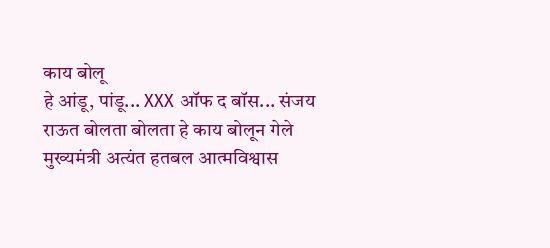काय बोलू
हे आंडू, पांडू... XXX ऑफ द बॉस... संजय राऊत बोलता बोलता हे काय बोलून गेले
मुख्यमंत्री अत्यंत हतबल आत्मविश्वास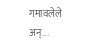गमावलेले अन्...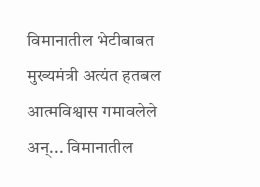विमानातील भेटीबाबत
मुख्यमंत्री अत्यंत हतबल आत्मविश्वास गमावलेले अन्... विमानातील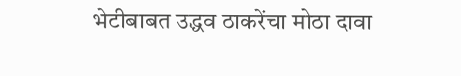भेटीबाबत उद्धव ठाकरेंचा मोठा दावा